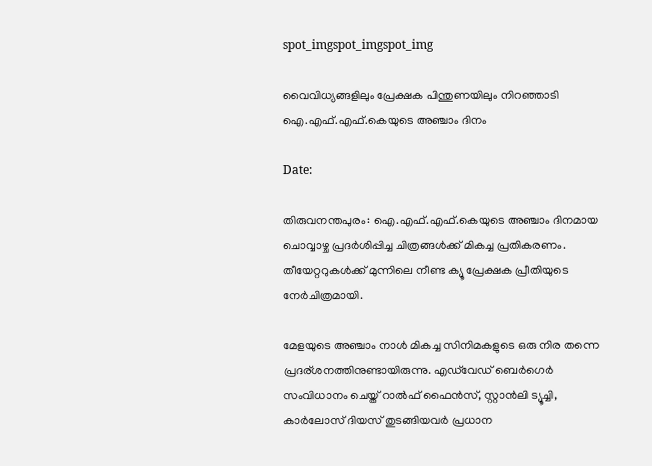spot_imgspot_imgspot_img

വൈവിധ്യങ്ങളിലും പ്രേക്ഷക പിന്തുണയിലും നിറഞ്ഞാടി ഐ.എഫ്.എഫ്.കെയുടെ അഞ്ചാം ദിനം

Date:

തിരുവനന്തപുരം: ഐ.എഫ്.എഫ്.കെയുടെ അഞ്ചാം ദിനമായ ചൊവ്വാഴ്ച പ്രദർശിപ്പിച്ച ചിത്രങ്ങൾക്ക് മികച്ച പ്രതികരണം. തീയേറ്ററുകൾക്ക് മുന്നിലെ നീണ്ട ക്യൂ പ്രേക്ഷക പ്രീതിയുടെ നേർചിത്രമായി.

മേളയുടെ അഞ്ചാം നാൾ മികച്ച സിനിമകളുടെ ഒരു നിര തന്നെ പ്രദര്ശനത്തിനുണ്ടായിരുന്നു. എഡ്‌വേഡ്‌ ബെർഗെർ സംവിധാനം ചെയ്ത് റാൽഫ് ഫൈൻസ്, സ്റ്റാൻലി ട്യൂച്ചി, കാർലോസ് ദിയസ്‌ തുടങ്ങിയവർ പ്രധാന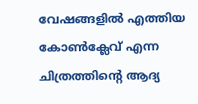വേഷങ്ങളിൽ എത്തിയ കോൺക്ലേവ് എന്ന ചിത്രത്തിന്റെ ആദ്യ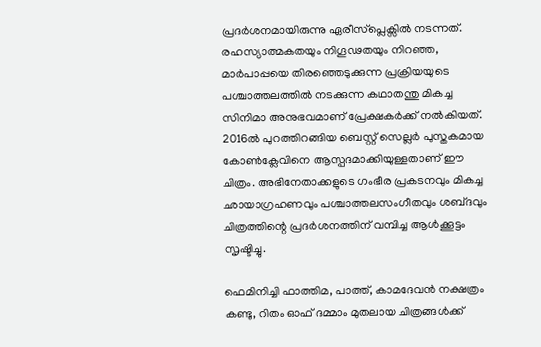പ്രദർശനമായിരുന്നു ഏരീസ്പ്ലെക്സിൽ നടന്നത്. രഹസ്യാത്മകതയും നിഗൂഢതയും നിറഞ്ഞ, മാർപാപ്പയെ തിരഞ്ഞെടുക്കുന്ന പ്രക്രിയയുടെ പശ്ചാത്തലത്തിൽ നടക്കുന്ന കഥാതന്തു മികച്ച സിനിമാ അനുഭവമാണ് പ്രേക്ഷകർക്ക് നൽകിയത്. 2016ൽ പുറത്തിറങ്ങിയ ബെസ്റ്റ് സെല്ലർ പുസ്തകമായ കോൺക്ലേവിനെ ആസ്പദമാക്കിയുള്ളതാണ് ഈ ചിത്രം. അഭിനേതാക്കളുടെ ഗംഭീര പ്രകടനവും മികച്ച ഛായാഗ്രഹണവും പശ്ചാത്തലസംഗീതവും ശബ്‍ദവും ചിത്രത്തിന്റെ പ്രദർശനത്തിന് വമ്പിച്ച ആൾക്കൂട്ടം സൃഷ്ടിച്ചു.

ഫെമിനിച്ചി ഫാത്തിമ, പാത്ത്, കാമദേവൻ നക്ഷത്രം കണ്ടു, റിതം ഓഫ് ദമ്മാം മുതലായ ചിത്രങ്ങൾക്ക്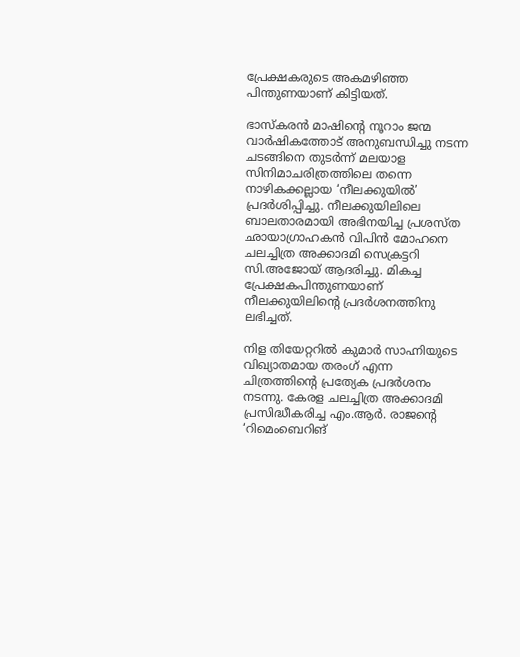പ്രേക്ഷകരുടെ അകമഴിഞ്ഞ പിന്തുണയാണ് കിട്ടിയത്.

ഭാസ്കരൻ മാഷിന്റെ നൂറാം ജന്മ വാർഷികത്തോട് അനുബന്ധിച്ചു നടന്ന ചടങ്ങിനെ തുടർന്ന് മലയാള സിനിമാചരിത്രത്തിലെ തന്നെ നാഴികക്കല്ലായ ‘നീലക്കുയിൽ’ പ്രദർശിപ്പിച്ചു. നീലക്കുയിലിലെ ബാലതാരമായി അഭിനയിച്ച പ്രശസ്ത ഛായാഗ്രാഹകൻ വിപിൻ മോഹനെ ചലച്ചിത്ര അക്കാദമി സെക്രട്ടറി സി.അജോയ് ആദരിച്ചു. മികച്ച പ്രേക്ഷകപിന്തുണയാണ് നീലക്കുയിലിന്റെ പ്രദർശനത്തിനു ലഭിച്ചത്.

നിള തിയേറ്ററിൽ കുമാർ സാഹ്നിയുടെ വിഖ്യാതമായ തരംഗ് എന്ന ചിത്രത്തിന്റെ പ്രത്യേക പ്രദർശനം നടന്നു. കേരള ചലച്ചിത്ര അക്കാദമി പ്രസിദ്ധീകരിച്ച എം.ആർ. രാജന്റെ ‘റിമെംബെറിങ്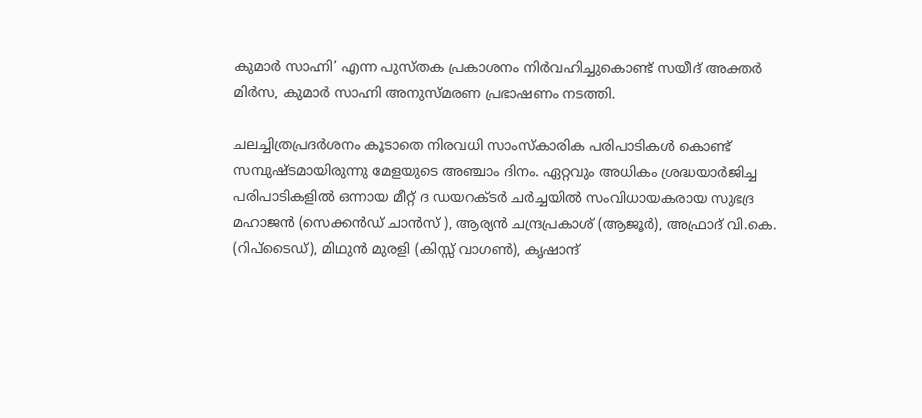കുമാർ സാഹ്നി’ എന്ന പുസ്തക പ്രകാശനം നിർവഹിച്ചുകൊണ്ട് സയീദ് അക്തർ മിർസ, കുമാർ സാഹ്നി അനുസ്മരണ പ്രഭാഷണം നടത്തി.

ചലച്ചിത്രപ്രദർശനം കൂടാതെ നിരവധി സാംസ്‌കാരിക പരിപാടികൾ കൊണ്ട് സമ്പുഷ്ടമായിരുന്നു മേളയുടെ അഞ്ചാം ദിനം. ഏറ്റവും അധികം ശ്രദ്ധയാർജിച്ച പരിപാടികളിൽ ഒന്നായ മീറ്റ് ദ ഡയറക്ടർ ചർച്ചയിൽ സംവിധായകരായ സുഭദ്ര മഹാജൻ (സെക്കൻഡ് ചാൻസ് ), ആര്യൻ ചന്ദ്രപ്രകാശ് (ആജൂർ), അഫ്രാദ് വി.കെ. (റിപ്‌ടൈഡ്), മിഥുൻ മുരളി (കിസ്സ് വാഗൺ), കൃഷാന്ദ്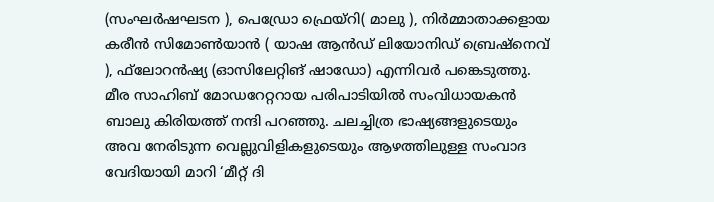(സംഘർഷഘടന ), പെഡ്രോ ഫ്രെയ്‌റി( മാലു ), നിർമ്മാതാക്കളായ കരീൻ സിമോൺയാൻ ( യാഷ ആൻഡ് ലിയോനിഡ് ബ്രെഷ്‌നെവ് ), ഫ്‌ലോറൻഷ്യ (ഓസിലേറ്റിങ് ഷാഡോ) എന്നിവർ പങ്കെടുത്തു. മീര സാഹിബ് മോഡറേറ്ററായ പരിപാടിയിൽ സംവിധായകൻ ബാലു കിരിയത്ത് നന്ദി പറഞ്ഞു. ചലച്ചിത്ര ഭാഷ്യങ്ങളുടെയും അവ നേരിടുന്ന വെല്ലുവിളികളുടെയും ആഴത്തിലുള്ള സംവാദ വേദിയായി മാറി ‘മീറ്റ് ദി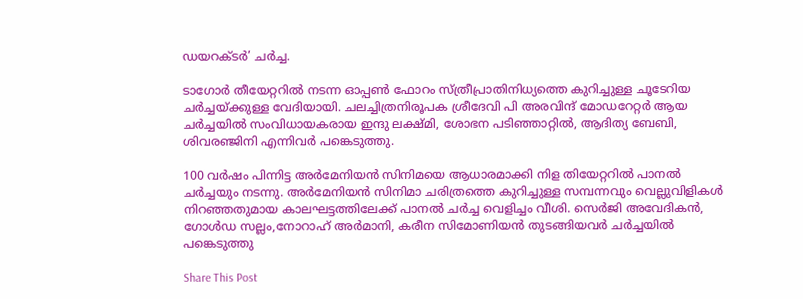ഡയറക്ടർ’ ചർച്ച.

ടാഗോർ തീയേറ്ററിൽ നടന്ന ഓപ്പൺ ഫോറം സ്ത്രീപ്രാതിനിധ്യത്തെ കുറിച്ചുള്ള ചൂടേറിയ ചർച്ചയ്ക്കുള്ള വേദിയായി. ചലച്ചിത്രനിരൂപക ശ്രീദേവി പി അരവിന്ദ് മോഡറേറ്റർ ആയ ചർച്ചയിൽ സംവിധായകരായ ഇന്ദു ലക്ഷ്മി, ശോഭന പടിഞ്ഞാറ്റിൽ, ആദിത്യ ബേബി, ശിവരഞ്ജിനി എന്നിവർ പങ്കെടുത്തു.

100 വർഷം പിന്നിട്ട അർമേനിയൻ സിനിമയെ ആധാരമാക്കി നിള തിയേറ്ററിൽ പാനൽ ചർച്ചയും നടന്നു. അർമേനിയൻ സിനിമാ ചരിത്രത്തെ കുറിച്ചുള്ള സമ്പന്നവും വെല്ലുവിളികൾ നിറഞ്ഞതുമായ കാലഘട്ടത്തിലേക്ക് പാനൽ ചർച്ച വെളിച്ചം വീശി. സെർജി അവേദികൻ, ഗോൾഡ സല്ലം,നോറാഹ് അർമാനി, കരീന സിമോണിയൻ തുടങ്ങിയവർ ചർച്ചയിൽ പങ്കെടുത്തു

Share This Post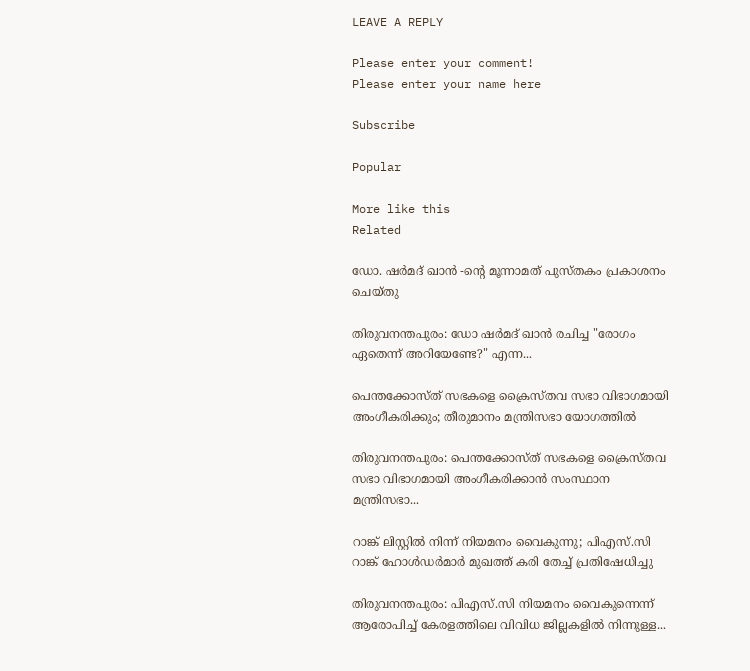LEAVE A REPLY

Please enter your comment!
Please enter your name here

Subscribe

Popular

More like this
Related

ഡോ. ഷർമദ് ഖാൻ -ൻ്റെ മൂന്നാമത് പുസ്തകം പ്രകാശനം ചെയ്തു

തിരുവനന്തപുരം: ഡോ ഷർമദ് ഖാൻ രചിച്ച "രോഗം ഏതെന്ന് അറിയേണ്ടേ?" എന്ന...

പെന്തക്കോസ്ത് സഭകളെ ക്രൈസ്തവ സഭാ വിഭാഗമായി അംഗീകരിക്കും; തീരുമാനം മന്ത്രിസഭാ യോഗത്തില്‍

തിരുവനന്തപുരം: പെന്തക്കോസ്ത് സഭകളെ ക്രൈസ്തവ സഭാ വിഭാഗമായി അംഗീകരിക്കാന്‍ സംസ്ഥാന മന്ത്രിസഭാ...

റാങ്ക് ലിസ്റ്റില്‍ നിന്ന് നിയമനം വൈകുന്നു; പിഎസ്.സി റാങ്ക് ഹോള്‍ഡര്‍മാര്‍ മുഖത്ത് കരി തേച്ച് പ്രതിഷേധിച്ചു

തിരുവനന്തപുരം: പിഎസ്.സി നിയമനം വൈകുന്നെന്ന് ആരോപിച്ച് കേരളത്തിലെ വിവിധ ജില്ലകളില്‍ നിന്നുള്ള...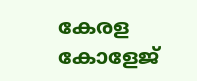കേരള കോളേജ്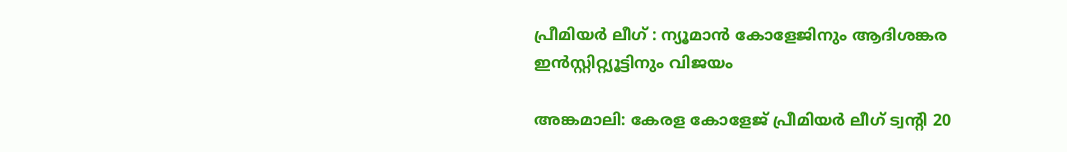പ്രീമിയർ ലീഗ് : ന്യൂമാൻ കോളേജിനും ആദിശങ്കര ഇൻസ്റ്റിറ്റ്യൂട്ടിനും വിജയം

അങ്കമാലി: കേരള കോളേജ് പ്രീമിയർ ലീഗ് ട്വന്റി 20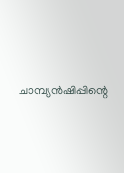ചാമ്പ്യൻഷിപ്പിന്റെ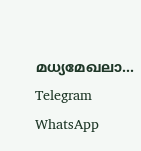മധ്യമേഖലാ...
Telegram
WhatsApp